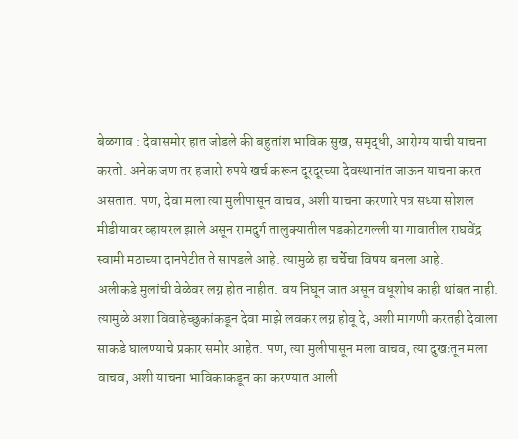बेळगाव : देवासमोर हात जोडले की बहुतांश भाविक सुख, समृद्धी, आरोग्य याची याचना करतो. अनेक जण तर हजारो रुपये खर्च करून दूरदूरच्या देवस्थानांत जाऊन याचना करत असतात. पण, देवा मला त्या मुलीपासून वाचव, अशी याचना करणारे पत्र सध्या सोशल मीडीयावर व्हायरल झाले असून रामदुर्ग तालुक्यातील पडकोटगल्ली या गावातील राघवेंद्र स्वामी मठाच्या दानपेटीत ते सापडले आहे. त्यामुळे हा चर्चेचा विषय बनला आहे.
अलीकडे मुलांची वेळेवर लग्न होत नाहीत. वय निघून जात असून वधूशोध काही थांबत नाही. त्यामुळे अशा विवाहेच्छुकांकडून देवा माझे लवकर लग्न होवू दे, अशी मागणी करतही देवाला साकडे घालण्याचे प्रकार समोर आहेत. पण, त्या मुलीपासून मला वाचव, त्या दुखःतून मला वाचव, अशी याचना भाविकाकडून का करण्यात आली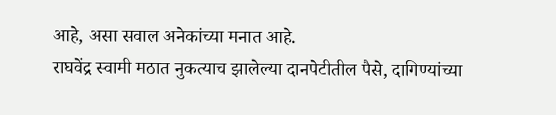आहे, असा सवाल अनेकांच्या मनात आहे.
राघवेंद्र स्वामी मठात नुकत्याच झालेल्या दानपेटीतील पैसे, दागिण्यांच्या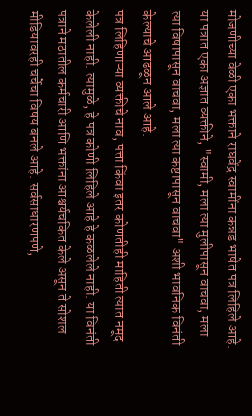मोजणीच्या वेळी एका भक्ताने राघवेंद्र स्वामींना कन्नड भाषेत पत्र लिहिले आहे. या पत्रात एका अज्ञात व्यक्तीने, "स्वामी, मला त्या मुलीपासून वाचवा, मला त्या विषापासून वाचवा, मला त्या कष्टापासून वाचवा" अशी भावनिक विनंती केल्याचे आढळून आले आहे.
पत्र लिहिणाऱ्या व्यक्तीचे नाव, पत्ता किंवा इतर कोणतीही माहिती त्यात नमूद केलेली नाही. त्यामुळे, हे पत्र कोणी लिहिले आहे हे कळलेले नाही. या विनंती पत्राने मठातील कर्मचारी आणि भक्तांना आश्चर्यचकित केले असून ते सोशल मीडियावरही चर्चेचा विषय बनले आहे. सर्वसाधारणपणे,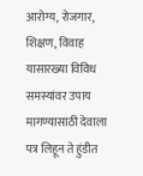आरोग्य, रोजगार, शिक्षण, विवाह यासारख्या विविध समस्यांवर उपाय मागण्यासाठी देवाला पत्र लिहून ते हुंडीत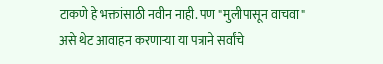टाकणे हे भक्तांसाठी नवीन नाही. पण "मुलीपासून वाचवा" असे थेट आवाहन करणाऱ्या या पत्राने सर्वांचे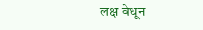लक्ष वेधून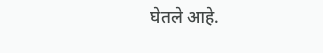घेतले आहे.